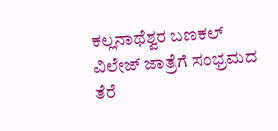ಕಲ್ಲನಾಥೆಶ್ವರ ಬಣಕಲ್ ವಿಲೇಜ್ ಜಾತ್ರೆಗೆ ಸಂಭ್ರಮದ ತೆರೆ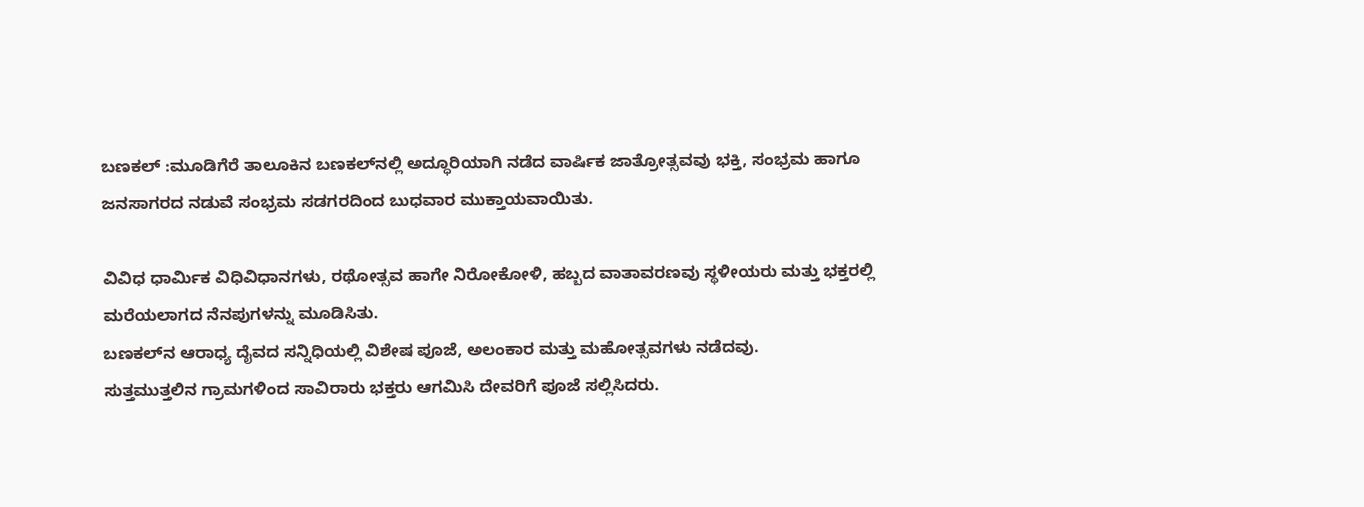ಬಣಕಲ್ :ಮೂಡಿಗೆರೆ ತಾಲೂಕಿನ ಬಣಕಲ್‌ನಲ್ಲಿ ಅದ್ಧೂರಿಯಾಗಿ ನಡೆದ ವಾರ್ಷಿಕ ಜಾತ್ರೋತ್ಸವವು ಭಕ್ತಿ, ಸಂಭ್ರಮ ಹಾಗೂ ಜನಸಾಗರದ ನಡುವೆ ಸಂಭ್ರಮ ಸಡಗರದಿಂದ ಬುಧವಾರ ಮುಕ್ತಾಯವಾಯಿತು.

ವಿವಿಧ ಧಾರ್ಮಿಕ ವಿಧಿವಿಧಾನಗಳು, ರಥೋತ್ಸವ ಹಾಗೇ ನಿರೋಕೋಳಿ, ಹಬ್ಬದ ವಾತಾವರಣವು ಸ್ಥಳೀಯರು ಮತ್ತು ಭಕ್ತರಲ್ಲಿ ಮರೆಯಲಾಗದ ನೆನಪುಗಳನ್ನು ಮೂಡಿಸಿತು.
ಬಣಕಲ್‌ನ ಆರಾಧ್ಯ ದೈವದ ಸನ್ನಿಧಿಯಲ್ಲಿ ವಿಶೇಷ ಪೂಜೆ, ಅಲಂಕಾರ ಮತ್ತು ಮಹೋತ್ಸವಗಳು ನಡೆದವು.
ಸುತ್ತಮುತ್ತಲಿನ ಗ್ರಾಮಗಳಿಂದ ಸಾವಿರಾರು ಭಕ್ತರು ಆಗಮಿಸಿ ದೇವರಿಗೆ ಪೂಜೆ ಸಲ್ಲಿಸಿದರು.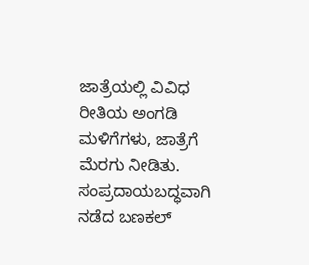ಜಾತ್ರೆಯಲ್ಲಿ ವಿವಿಧ ರೀತಿಯ ಅಂಗಡಿ ಮಳಿಗೆಗಳು, ಜಾತ್ರೆಗೆ ಮೆರಗು ನೀಡಿತು.
ಸಂಪ್ರದಾಯಬದ್ಧವಾಗಿ ನಡೆದ ಬಣಕಲ್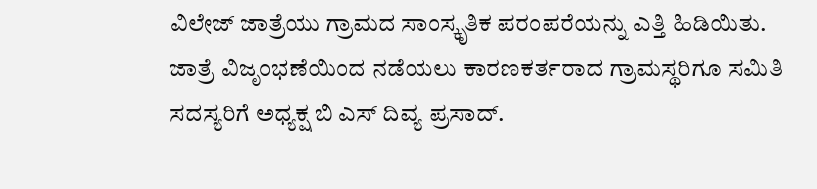ವಿಲೇಜ್ ಜಾತ್ರೆಯು ಗ್ರಾಮದ ಸಾಂಸ್ಕೃತಿಕ ಪರಂಪರೆಯನ್ನು ಎತ್ತಿ ಹಿಡಿಯಿತು.
ಜಾತ್ರೆ ವಿಜೃಂಭಣೆಯಿಂದ ನಡೆಯಲು ಕಾರಣಕರ್ತರಾದ ಗ್ರಾಮಸ್ಥರಿಗೂ ಸಮಿತಿ ಸದಸ್ಯರಿಗೆ ಅಧ್ಯಕ್ಷ ಬಿ ಎಸ್ ದಿವ್ಯ ಪ್ರಸಾದ್.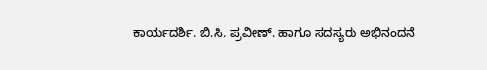ಕಾರ್ಯದರ್ಶಿ. ಬಿ.ಸಿ. ಪ್ರವೀಣ್. ಹಾಗೂ ಸದಸ್ಯರು ಅಭಿನಂದನೆ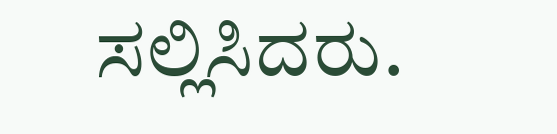ಸಲ್ಲಿಸಿದರು.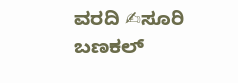ವರದಿ ✍ಸೂರಿ ಬಣಕಲ್